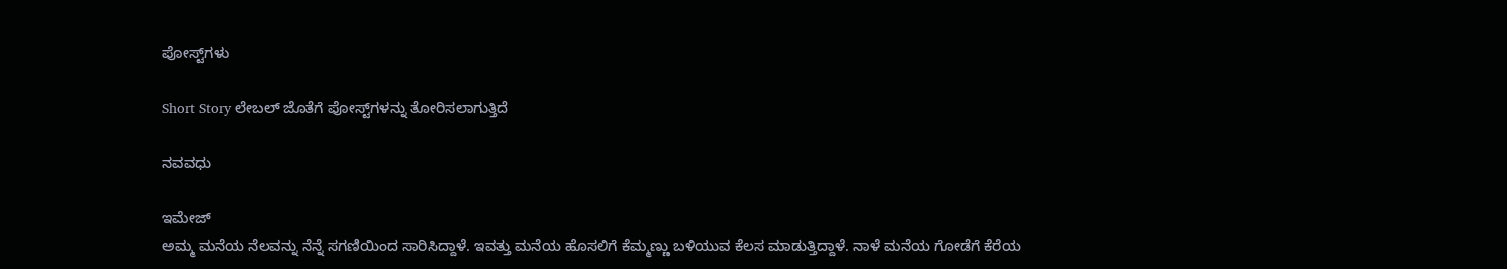ಪೋಸ್ಟ್‌ಗಳು

Short Story ಲೇಬಲ್ ಜೊತೆಗೆ ಪೋಸ್ಟ್‌ಗಳನ್ನು ತೋರಿಸಲಾಗುತ್ತಿದೆ

ನವವಧು

ಇಮೇಜ್
ಅಮ್ಮ ಮನೆಯ ನೆಲವನ್ನು ನೆನ್ನೆ ಸಗಣಿಯಿಂದ ಸಾರಿಸಿದ್ದಾಳೆ. ಇವತ್ತು ಮನೆಯ ಹೊಸಲಿಗೆ ಕೆಮ್ಮಣ್ಣು ಬಳಿಯುವ ಕೆಲಸ ಮಾಡುತ್ತಿದ್ದಾಳೆ. ನಾಳೆ ಮನೆಯ ಗೋಡೆಗೆ ಕೆರೆಯ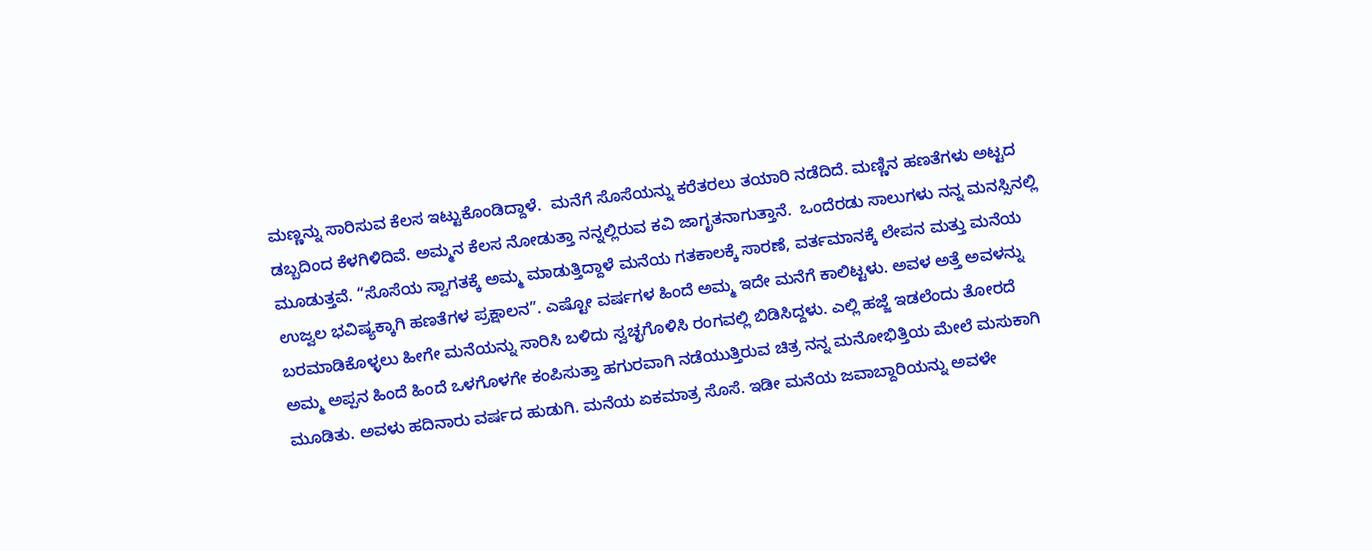ಮಣ್ಣನ್ನು ಸಾರಿಸುವ ಕೆಲಸ ಇಟ್ಟುಕೊಂಡಿದ್ದಾಳೆ.  ಮನೆಗೆ ಸೊಸೆಯನ್ನು ಕರೆತರಲು ತಯಾರಿ ನಡೆದಿದೆ. ಮಣ್ಣಿನ ಹಣತೆಗಳು ಅಟ್ಟದ ಡಬ್ಬದಿಂದ ಕೆಳಗಿಳಿದಿವೆ. ಅಮ್ಮನ ಕೆಲಸ ನೋಡುತ್ತಾ ನನ್ನಲ್ಲಿರುವ ಕವಿ ಜಾಗೃತನಾಗುತ್ತಾನೆ.  ಒಂದೆರಡು ಸಾಲುಗಳು ನನ್ನ ಮನಸ್ಸಿನಲ್ಲಿ ಮೂಡುತ್ತವೆ. “ಸೊಸೆಯ ಸ್ವಾಗತಕ್ಕೆ ಅಮ್ಮ ಮಾಡುತ್ತಿದ್ದಾಳೆ ಮನೆಯ ಗತಕಾಲಕ್ಕೆ ಸಾರಣೆ, ವರ್ತಮಾನಕ್ಕೆ ಲೇಪನ ಮತ್ತು ಮನೆಯ ಉಜ್ವಲ ಭವಿಷ್ಯಕ್ಕಾಗಿ ಹಣತೆಗಳ ಪ್ರಕ್ಷಾಲನ”. ಎಷ್ಟೋ ವರ್ಷಗಳ ಹಿಂದೆ ಅಮ್ಮ ಇದೇ ಮನೆಗೆ ಕಾಲಿಟ್ಟಳು. ಅವಳ ಅತ್ತೆ ಅವಳನ್ನು ಬರಮಾಡಿಕೊಳ್ಳಲು ಹೀಗೇ ಮನೆಯನ್ನು ಸಾರಿಸಿ ಬಳಿದು ಸ್ವಚ್ಛಗೊಳಿಸಿ ರಂಗವಲ್ಲಿ ಬಿಡಿಸಿದ್ದಳು. ಎಲ್ಲಿ ಹಜ್ಜೆ ಇಡಲೆಂದು ತೋರದೆ ಅಮ್ಮ ಅಪ್ಪನ ಹಿಂದೆ ಹಿಂದೆ ಒಳಗೊಳಗೇ ಕಂಪಿಸುತ್ತಾ ಹಗುರವಾಗಿ ನಡೆಯುತ್ತಿರುವ ಚಿತ್ರ ನನ್ನ ಮನೋಭಿತ್ತಿಯ ಮೇಲೆ ಮಸುಕಾಗಿ ಮೂಡಿತು. ಅವಳು ಹದಿನಾರು ವರ್ಷದ ಹುಡುಗಿ. ಮನೆಯ ಏಕಮಾತ್ರ ಸೊಸೆ. ಇಡೀ ಮನೆಯ ಜವಾಬ್ದಾರಿಯನ್ನು ಅವಳೇ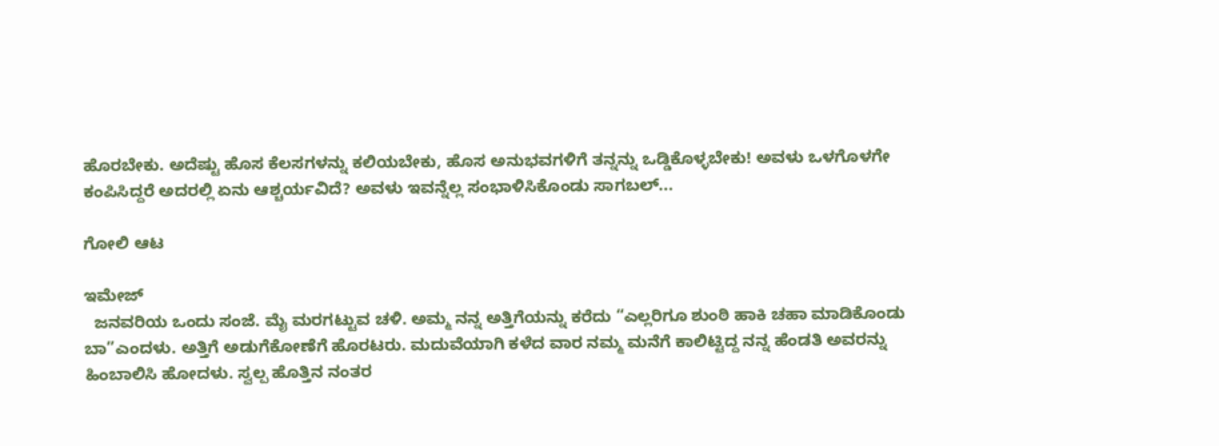ಹೊರಬೇಕು. ಅದೆಷ್ಟು ಹೊಸ ಕೆಲಸಗಳನ್ನು ಕಲಿಯಬೇಕು, ಹೊಸ ಅನುಭವಗಳಿಗೆ ತನ್ನನ್ನು ಒಡ್ಡಿಕೊಳ್ಳಬೇಕು! ಅವಳು ಒಳಗೊಳಗೇ ಕಂಪಿಸಿದ್ದರೆ ಅದರಲ್ಲಿ ಏನು ಆಶ್ಚರ್ಯವಿದೆ? ಅವಳು ಇವನ್ನೆಲ್ಲ ಸಂಭಾಳಿಸಿಕೊಂಡು ಸಾಗಬಲ್...

ಗೋಲಿ ಆಟ

ಇಮೇಜ್
  ಜನವರಿಯ ಒಂದು ಸಂಜೆ. ಮೈ ಮರಗಟ್ಟುವ ಚಳಿ. ಅಮ್ಮ ನನ್ನ ಅತ್ತಿಗೆಯನ್ನು ಕರೆದು “ಎಲ್ಲರಿಗೂ ಶುಂಠಿ ಹಾಕಿ ಚಹಾ ಮಾಡಿಕೊಂಡು ಬಾ”ಎಂದಳು. ಅತ್ತಿಗೆ ಅಡುಗೆಕೋಣೆಗೆ ಹೊರಟರು. ಮದುವೆಯಾಗಿ ಕಳೆದ ವಾರ ನಮ್ಮ ಮನೆಗೆ ಕಾಲಿಟ್ಟಿದ್ದ ನನ್ನ ಹೆಂಡತಿ ಅವರನ್ನು ಹಿಂಬಾಲಿಸಿ ಹೋದಳು. ಸ್ವಲ್ಪ ಹೊತ್ತಿನ ನಂತರ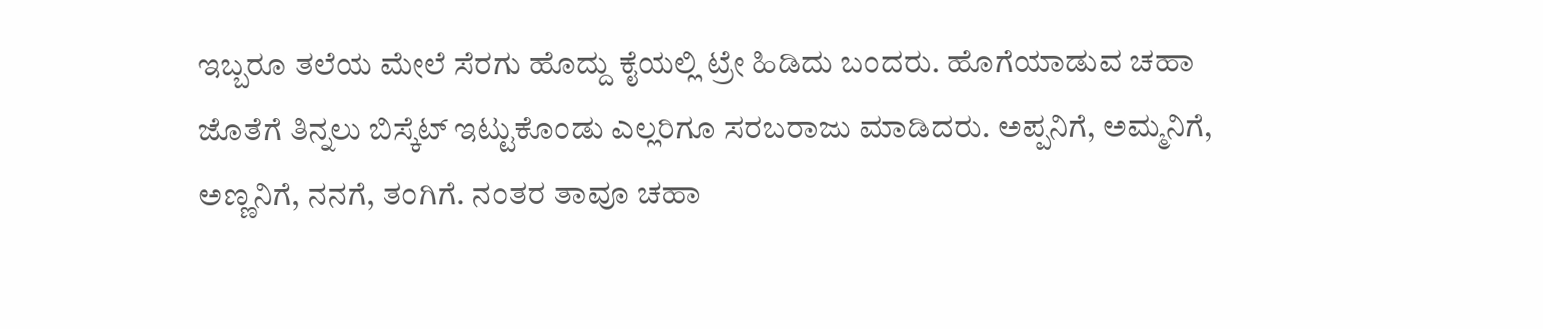ಇಬ್ಬರೂ ತಲೆಯ ಮೇಲೆ ಸೆರಗು ಹೊದ್ದು ಕೈಯಲ್ಲಿ ಟ್ರೇ ಹಿಡಿದು ಬಂದರು. ಹೊಗೆಯಾಡುವ ಚಹಾ ಜೊತೆಗೆ ತಿನ್ನಲು ಬಿಸ್ಕೆಟ್ ಇಟ್ಟುಕೊಂಡು ಎಲ್ಲರಿಗೂ ಸರಬರಾಜು ಮಾಡಿದರು. ಅಪ್ಪನಿಗೆ, ಅಮ್ಮನಿಗೆ, ಅಣ್ಣನಿಗೆ, ನನಗೆ, ತಂಗಿಗೆ. ನಂತರ ತಾವೂ ಚಹಾ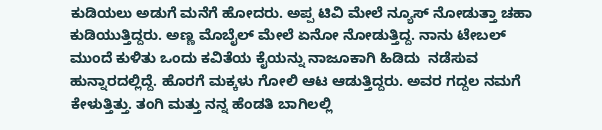ಕುಡಿಯಲು ಅಡುಗೆ ಮನೆಗೆ ಹೋದರು. ಅಪ್ಪ ಟಿವಿ ಮೇಲೆ ನ್ಯೂಸ್ ನೋಡುತ್ತಾ ಚಹಾ ಕುಡಿಯುತ್ತಿದ್ದರು. ಅಣ್ಣ ಮೊಬೈಲ್ ಮೇಲೆ ಏನೋ ನೋಡುತ್ತಿದ್ದ. ನಾನು ಟೇಬಲ್ ಮುಂದೆ ಕುಳಿತು ಒಂದು ಕವಿತೆಯ ಕೈಯನ್ನು ನಾಜೂಕಾಗಿ ಹಿಡಿದು  ನಡೆಸುವ ಹುನ್ನಾರದಲ್ಲಿದ್ದೆ. ಹೊರಗೆ ಮಕ್ಕಳು ಗೋಲಿ ಆಟ ಆಡುತ್ತಿದ್ದರು. ಅವರ ಗದ್ದಲ ನಮಗೆ ಕೇಳುತ್ತಿತ್ತು. ತಂಗಿ ಮತ್ತು ನನ್ನ ಹೆಂಡತಿ ಬಾಗಿಲಲ್ಲಿ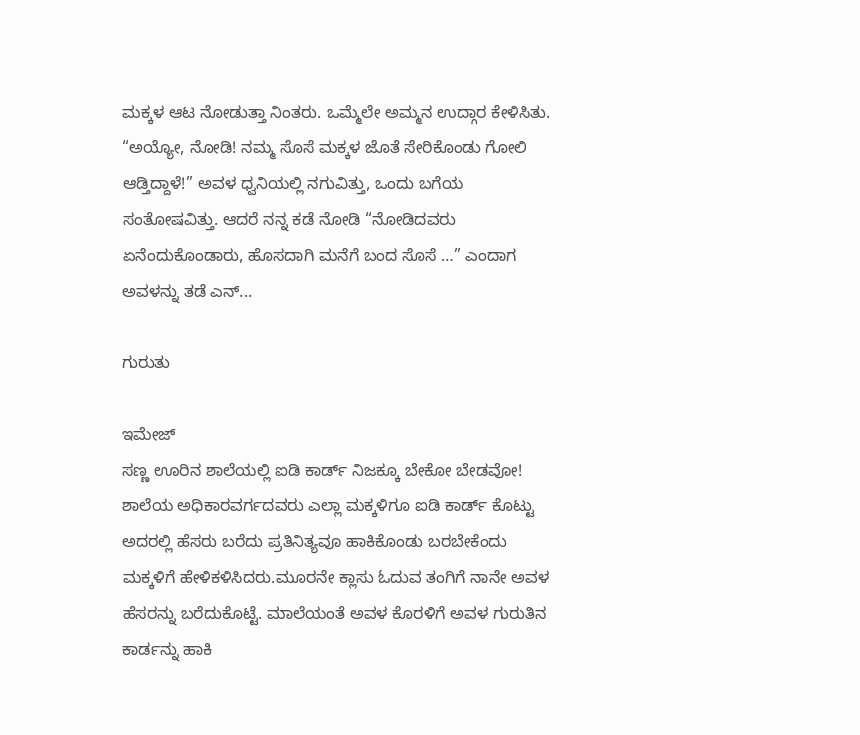ಮಕ್ಕಳ ಆಟ ನೋಡುತ್ತಾ ನಿಂತರು. ಒಮ್ಮೆಲೇ ಅಮ್ಮನ ಉದ್ಗಾರ ಕೇಳಿಸಿತು. “ಅಯ್ಯೋ, ನೋಡಿ! ನಮ್ಮ ಸೊಸೆ ಮಕ್ಕಳ ಜೊತೆ ಸೇರಿಕೊಂಡು ಗೋಲಿ ಆಡ್ತಿದ್ದಾಳೆ!” ಅವಳ ಧ್ವನಿಯಲ್ಲಿ ನಗುವಿತ್ತು, ಒಂದು ಬಗೆಯ ಸಂತೋಷವಿತ್ತು. ಆದರೆ ನನ್ನ ಕಡೆ ನೋಡಿ “ನೋಡಿದವರು ಏನೆಂದುಕೊಂಡಾರು, ಹೊಸದಾಗಿ ಮನೆಗೆ ಬಂದ ಸೊಸೆ …” ಎಂದಾಗ ಅವಳನ್ನು ತಡೆ ಎನ್...

ಗುರುತು

ಇಮೇಜ್
ಸಣ್ಣ ಊರಿನ ಶಾಲೆಯಲ್ಲಿ ಐಡಿ ಕಾರ್ಡ್ ನಿಜಕ್ಕೂ ಬೇಕೋ ಬೇಡವೋ! ಶಾಲೆಯ ಅಧಿಕಾರವರ್ಗದವರು ಎಲ್ಲಾ ಮಕ್ಕಳಿಗೂ ಐಡಿ ಕಾರ್ಡ್ ಕೊಟ್ಟು ಅದರಲ್ಲಿ ಹೆಸರು ಬರೆದು ಪ್ರತಿನಿತ್ಯವೂ ಹಾಕಿಕೊಂಡು ಬರಬೇಕೆಂದು ಮಕ್ಕಳಿಗೆ ಹೇಳಿಕಳಿಸಿದರು.ಮೂರನೇ ಕ್ಲಾಸು ಓದುವ ತಂಗಿಗೆ ನಾನೇ ಅವಳ ಹೆಸರನ್ನು ಬರೆದುಕೊಟ್ಟೆ. ಮಾಲೆಯಂತೆ ಅವಳ ಕೊರಳಿಗೆ ಅವಳ ಗುರುತಿನ ಕಾರ್ಡನ್ನು ಹಾಕಿ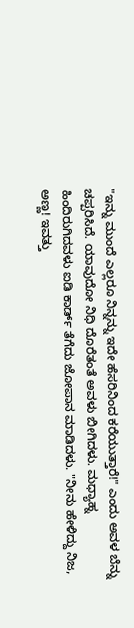"ಇನ್ನು ಮುಂದೆ ಎಲ್ಲರೂ ನಿನ್ನನ್ನು ಇದೇ ಹೆಸರಿನಿಂದ ಕರೆಯುತ್ತಾರೆ!" ಎಂದು ಅವಳ ಬೆನ್ನು ಚಪ್ಪರಿಸಿದೆ. ಯಾವುದೋ ನಿಧಿ ದೊರೆತಂತೆ ಅವಳು ಬೀಗಿದಳು. ಮಧ್ಯಾಹ್ನ ಹಿಂದಿರುಗಿದವಳು ಐಡಿ ಕಾರ್ಡ್ ತೆಗೆದು ಜೋಪಾನ ಮಾಡಿದಳು. "ನೀನು ಹೇಳಿದ್ದು ನಿಜ, ಅಣ್ಣ! ಇವತ್ತು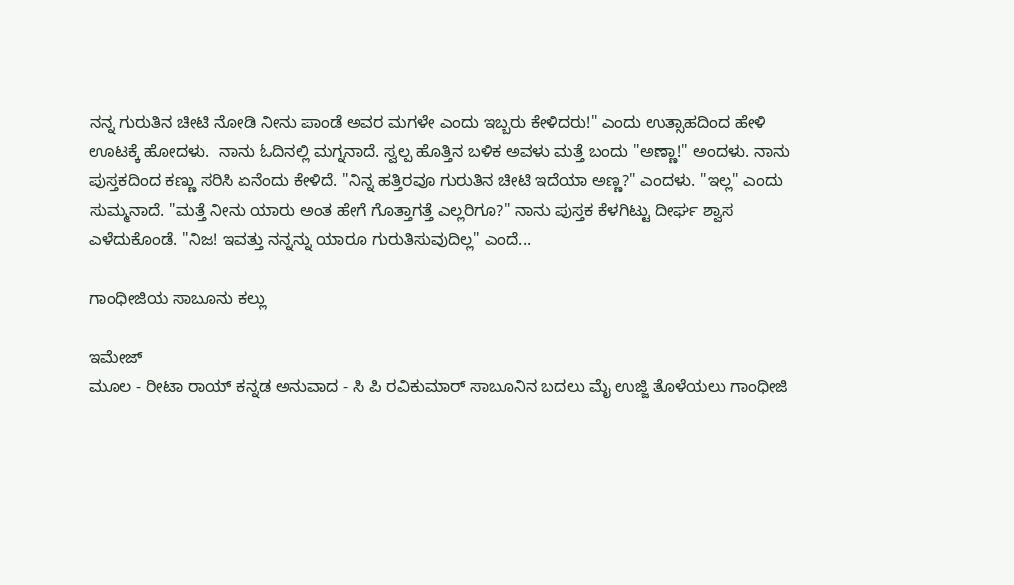ನನ್ನ ಗುರುತಿನ ಚೀಟಿ ನೋಡಿ ನೀನು ಪಾಂಡೆ ಅವರ ಮಗಳೇ ಎಂದು ಇಬ್ಬರು ಕೇಳಿದರು!" ಎಂದು ಉತ್ಸಾಹದಿಂದ ಹೇಳಿ ಊಟಕ್ಕೆ ಹೋದಳು.  ನಾನು ಓದಿನಲ್ಲಿ ಮಗ್ನನಾದೆ. ಸ್ವಲ್ಪ ಹೊತ್ತಿನ ಬಳಿಕ ಅವಳು ಮತ್ತೆ ಬಂದು "ಅಣ್ಣಾ!" ಅಂದಳು. ನಾನು ಪುಸ್ತಕದಿಂದ ಕಣ್ಣು ಸರಿಸಿ ಏನೆಂದು ಕೇಳಿದೆ. "ನಿನ್ನ ಹತ್ತಿರವೂ ಗುರುತಿನ ಚೀಟಿ ಇದೆಯಾ ಅಣ್ಣ?" ಎಂದಳು. "ಇಲ್ಲ" ಎಂದು ಸುಮ್ಮನಾದೆ. "ಮತ್ತೆ ನೀನು ಯಾರು ಅಂತ ಹೇಗೆ ಗೊತ್ತಾಗತ್ತೆ ಎಲ್ಲರಿಗೂ?" ನಾನು ಪುಸ್ತಕ ಕೆಳಗಿಟ್ಟು ದೀರ್ಘ ಶ್ವಾಸ ಎಳೆದುಕೊಂಡೆ. "ನಿಜ! ಇವತ್ತು ನನ್ನನ್ನು ಯಾರೂ ಗುರುತಿಸುವುದಿಲ್ಲ" ಎಂದೆ...

ಗಾಂಧೀಜಿಯ ಸಾಬೂನು ಕಲ್ಲು

ಇಮೇಜ್
ಮೂಲ - ರೀಟಾ ರಾಯ್ ಕನ್ನಡ ಅನುವಾದ - ಸಿ ಪಿ ರವಿಕುಮಾರ್ ಸಾಬೂನಿನ ಬದಲು ಮೈ ಉಜ್ಜಿ ತೊಳೆಯಲು ಗಾಂಧೀಜಿ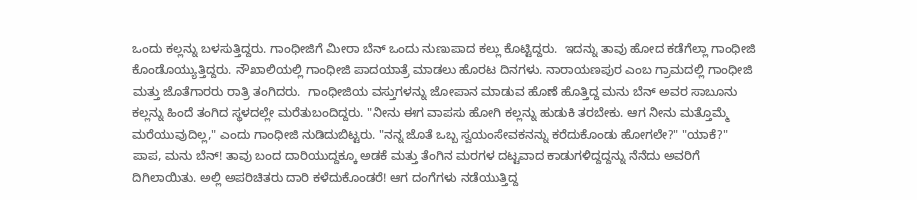ಒಂದು ಕಲ್ಲನ್ನು ಬಳಸುತ್ತಿದ್ದರು. ಗಾಂಧೀಜಿಗೆ ಮೀರಾ ಬೆನ್ ಒಂದು ನುಣುಪಾದ ಕಲ್ಲು ಕೊಟ್ಟಿದ್ದರು.  ಇದನ್ನು ತಾವು ಹೋದ ಕಡೆಗೆಲ್ಲಾ ಗಾಂಧೀಜಿ ಕೊಂಡೊಯ್ಯುತ್ತಿದ್ದರು. ನೌಖಾಲಿಯಲ್ಲಿ ಗಾಂಧೀಜಿ ಪಾದಯಾತ್ರೆ ಮಾಡಲು ಹೊರಟ ದಿನಗಳು. ನಾರಾಯಣಪುರ ಎಂಬ ಗ್ರಾಮದಲ್ಲಿ ಗಾಂಧೀಜಿ ಮತ್ತು ಜೊತೆಗಾರರು ರಾತ್ರಿ ತಂಗಿದರು.  ಗಾಂಧೀಜಿಯ ವಸ್ತುಗಳನ್ನು ಜೋಪಾನ ಮಾಡುವ ಹೊಣೆ ಹೊತ್ತಿದ್ದ ಮನು ಬೆನ್ ಅವರ ಸಾಬೂನು ಕಲ್ಲನ್ನು ಹಿಂದೆ ತಂಗಿದ ಸ್ಥಳದಲ್ಲೇ ಮರೆತುಬಂದಿದ್ದರು. "ನೀನು ಈಗ ವಾಪಸು ಹೋಗಿ ಕಲ್ಲನ್ನು ಹುಡುಕಿ ತರಬೇಕು. ಆಗ ನೀನು ಮತ್ತೊಮ್ಮೆ ಮರೆಯುವುದಿಲ್ಲ," ಎಂದು ಗಾಂಧೀಜಿ ನುಡಿದುಬಿಟ್ಟರು. "ನನ್ನ ಜೊತೆ ಒಬ್ಬ ಸ್ವಯಂಸೇವಕನನ್ನು ಕರೆದುಕೊಂಡು ಹೋಗಲೇ?" "ಯಾಕೆ?" ಪಾಪ, ಮನು ಬೆನ್! ತಾವು ಬಂದ ದಾರಿಯುದ್ದಕ್ಕೂ ಅಡಕೆ ಮತ್ತು ತೆಂಗಿನ ಮರಗಳ ದಟ್ಟವಾದ ಕಾಡುಗಳಿದ್ದದ್ದನ್ನು ನೆನೆದು ಅವರಿಗೆ ದಿಗಿಲಾಯಿತು. ಅಲ್ಲಿ ಅಪರಿಚಿತರು ದಾರಿ ಕಳೆದುಕೊಂಡರೆ! ಆಗ ದಂಗೆಗಳು ನಡೆಯುತ್ತಿದ್ದ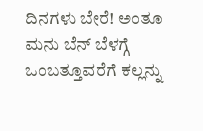ದಿನಗಳು ಬೇರೆ! ಅಂತೂ ಮನು ಬೆನ್ ಬೆಳಗ್ಗೆ ಒಂಬತ್ತೂವರೆಗೆ ಕಲ್ಲನ್ನು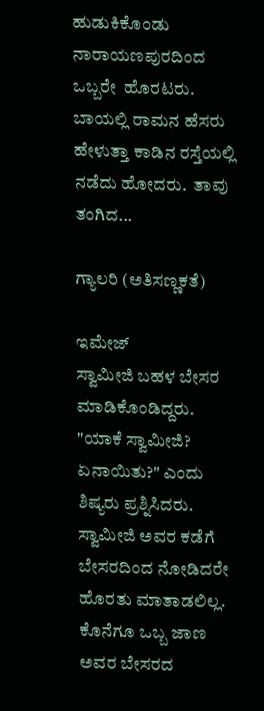ಹುಡುಕಿಕೊಂಡು ನಾರಾಯಣಪುರದಿಂದ ಒಬ್ಬರೇ  ಹೊರಟರು.  ಬಾಯಲ್ಲಿ ರಾಮನ ಹೆಸರು ಹೇಳುತ್ತಾ ಕಾಡಿನ ರಸ್ತೆಯಲ್ಲಿ ನಡೆದು ಹೋದರು.  ತಾವು ತಂಗಿದ...

ಗ್ಯಾಲರಿ (ಅತಿಸಣ್ಣಕತೆ)

ಇಮೇಜ್
ಸ್ವಾಮೀಜಿ ಬಹಳ ಬೇಸರ ಮಾಡಿಕೊಂಡಿದ್ದರು. "ಯಾಕೆ ಸ್ವಾಮೀಜಿ? ಏನಾಯಿತು?" ಎಂದು ಶಿಷ್ಯರು ಪ್ರಶ್ನಿಸಿದರು. ಸ್ವಾಮೀಜಿ ಅವರ ಕಡೆಗೆ ಬೇಸರದಿಂದ ನೋಡಿದರೇ ಹೊರತು ಮಾತಾಡಲಿಲ್ಲ. ಕೊನೆಗೂ ಒಬ್ಬ ಜಾಣ ಅವರ ಬೇಸರದ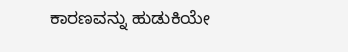ಕಾರಣವನ್ನು ಹುಡುಕಿಯೇ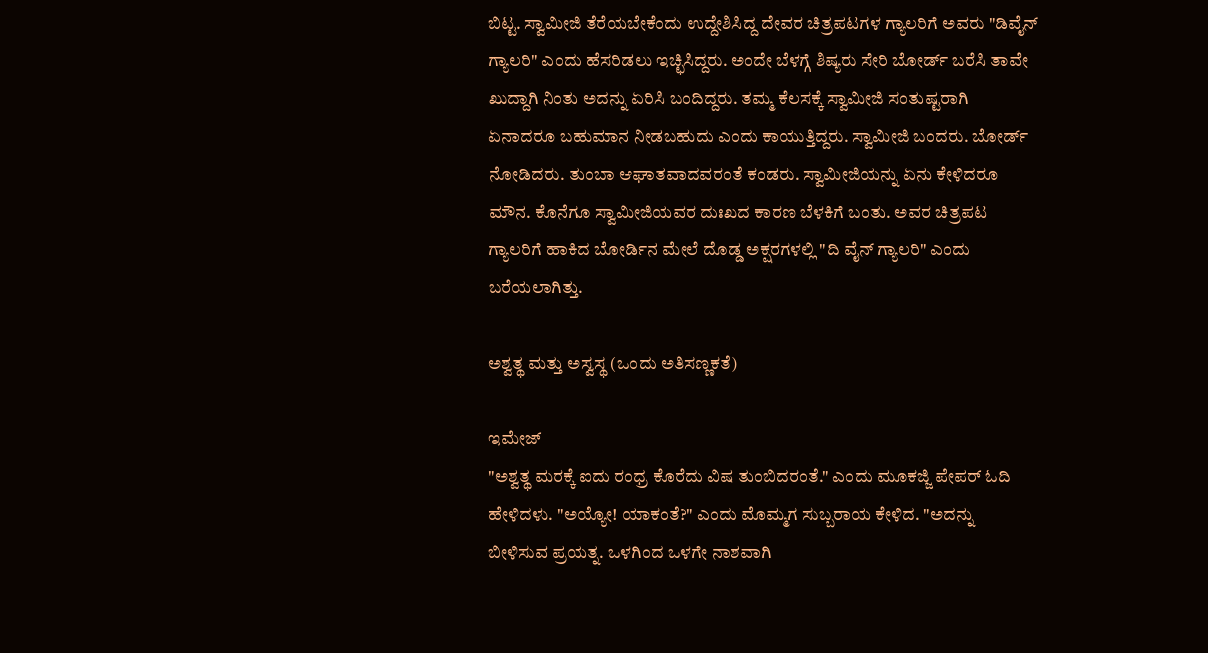ಬಿಟ್ಟ. ಸ್ವಾಮೀಜಿ ತೆರೆಯಬೇಕೆಂದು ಉದ್ದೇಶಿಸಿದ್ದ ದೇವರ ಚಿತ್ರಪಟಗಳ ಗ್ಯಾಲರಿಗೆ ಅವರು "ಡಿವೈನ್ ಗ್ಯಾಲರಿ" ಎಂದು ಹೆಸರಿಡಲು ಇಚ್ಛಿಸಿದ್ದರು. ಅಂದೇ ಬೆಳಗ್ಗೆ ಶಿಷ್ಯರು ಸೇರಿ ಬೋರ್ಡ್ ಬರೆಸಿ ತಾವೇ ಖುದ್ದಾಗಿ ನಿಂತು ಅದನ್ನು ಏರಿಸಿ ಬಂದಿದ್ದರು. ತಮ್ಮ ಕೆಲಸಕ್ಕೆ ಸ್ವಾಮೀಜಿ ಸಂತುಷ್ಟರಾಗಿ ಏನಾದರೂ ಬಹುಮಾನ ನೀಡಬಹುದು ಎಂದು ಕಾಯುತ್ತಿದ್ದರು. ಸ್ವಾಮೀಜಿ ಬಂದರು. ಬೋರ್ಡ್ ನೋಡಿದರು. ತುಂಬಾ ಆಘಾತವಾದವರಂತೆ ಕಂಡರು. ಸ್ವಾಮೀಜಿಯನ್ನು ಏನು ಕೇಳಿದರೂ ಮೌನ. ಕೊನೆಗೂ ಸ್ವಾಮೀಜಿಯವರ ದುಃಖದ ಕಾರಣ ಬೆಳಕಿಗೆ ಬಂತು. ಅವರ ಚಿತ್ರಪಟ ಗ್ಯಾಲರಿಗೆ ಹಾಕಿದ ಬೋರ್ಡಿನ ಮೇಲೆ ದೊಡ್ಡ ಅಕ್ಷರಗಳಲ್ಲಿ "ದಿ ವೈನ್ ಗ್ಯಾಲರಿ" ಎಂದು ಬರೆಯಲಾಗಿತ್ತು.

ಅಶ್ವತ್ಥ ಮತ್ತು ಅಸ್ವಸ್ಥ (ಒಂದು ಅತಿಸಣ್ಣಕತೆ)

ಇಮೇಜ್
"ಅಶ್ವತ್ಥ ಮರಕ್ಕೆ ಐದು ರಂಧ್ರ ಕೊರೆದು ವಿಷ ತುಂಬಿದರಂತೆ." ಎಂದು ಮೂಕಜ್ಜಿ ಪೇಪರ್ ಓದಿ ಹೇಳಿದಳು. "ಅಯ್ಯೋ! ಯಾಕಂತೆ?" ಎಂದು ಮೊಮ್ಮಗ ಸುಬ್ಬರಾಯ ಕೇಳಿದ. "ಅದನ್ನು ಬೀಳಿಸುವ ಪ್ರಯತ್ನ. ಒಳಗಿಂದ ಒಳಗೇ ನಾಶವಾಗಿ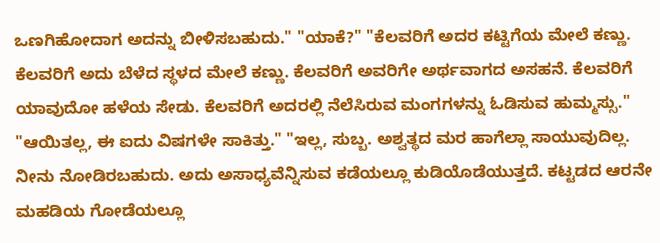ಒಣಗಿಹೋದಾಗ ಅದನ್ನು ಬೀಳಿಸಬಹುದು." "ಯಾಕೆ?" "ಕೆಲವರಿಗೆ ಅದರ ಕಟ್ಟಿಗೆಯ ಮೇಲೆ ಕಣ್ಣು. ಕೆಲವರಿಗೆ ಅದು ಬೆಳೆದ ಸ್ಥಳದ ಮೇಲೆ ಕಣ್ಣು. ಕೆಲವರಿಗೆ ಅವರಿಗೇ ಅರ್ಥವಾಗದ ಅಸಹನೆ. ಕೆಲವರಿಗೆ ಯಾವುದೋ ಹಳೆಯ ಸೇಡು. ಕೆಲವರಿಗೆ ಅದರಲ್ಲಿ ನೆಲೆಸಿರುವ ಮಂಗಗಳನ್ನು ಓಡಿಸುವ ಹುಮ್ಮಸ್ಸು." "ಆಯಿತಲ್ಲ, ಈ ಐದು ವಿಷಗಳೇ ಸಾಕಿತ್ತು." "ಇಲ್ಲ, ಸುಬ್ಬ. ಅಶ್ವತ್ಥದ ಮರ ಹಾಗೆಲ್ಲಾ ಸಾಯುವುದಿಲ್ಲ. ನೀನು ನೋಡಿರಬಹುದು. ಅದು ಅಸಾಧ್ಯವೆನ್ನಿಸುವ ಕಡೆಯಲ್ಲೂ ಕುಡಿಯೊಡೆಯುತ್ತದೆ. ಕಟ್ಟಡದ ಆರನೇ ಮಹಡಿಯ ಗೋಡೆಯಲ್ಲೂ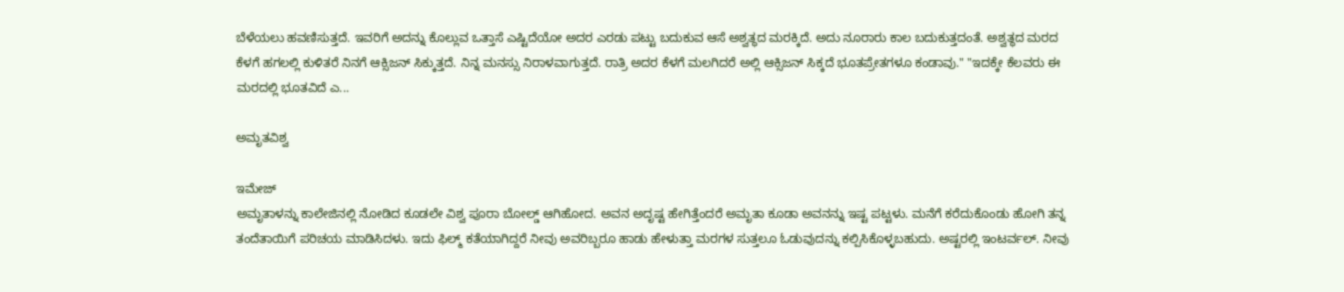ಬೆಳೆಯಲು ಹವಣಿಸುತ್ತದೆ. ಇವರಿಗೆ ಅದನ್ನು ಕೊಲ್ಲುವ ಒತ್ತಾಸೆ ಎಷ್ಟಿದೆಯೋ ಅದರ ಎರಡು ಪಟ್ಟು ಬದುಕುವ ಆಸೆ ಅಶ್ವತ್ಥದ ಮರಕ್ಕಿದೆ. ಅದು ನೂರಾರು ಕಾಲ ಬದುಕುತ್ತದಂತೆ. ಅಶ್ವತ್ಥದ ಮರದ ಕೆಳಗೆ ಹಗಲಲ್ಲಿ ಕುಳಿತರೆ ನಿನಗೆ ಆಕ್ಸಿಜನ್ ಸಿಕ್ಕುತ್ತದೆ. ನಿನ್ನ ಮನಸ್ಸು ನಿರಾಳವಾಗುತ್ತದೆ. ರಾತ್ರಿ ಅದರ ಕೆಳಗೆ ಮಲಗಿದರೆ ಅಲ್ಲಿ ಆಕ್ಸಿಜನ್ ಸಿಕ್ಕದೆ ಭೂತಪ್ರೇತಗಳೂ ಕಂಡಾವು." "ಇದಕ್ಕೇ ಕೆಲವರು ಈ ಮರದಲ್ಲಿ ಭೂತವಿದೆ ಎ...

ಅಮೃತವಿಶ್ವ

ಇಮೇಜ್
ಅಮೃತಾಳನ್ನು ಕಾಲೇಜಿನಲ್ಲಿ ನೋಡಿದ ಕೂಡಲೇ ವಿಶ್ವ ಪೂರಾ ಬೋಲ್ಡ್ ಆಗಿಹೋದ. ಅವನ ಅದೃಷ್ಟ ಹೇಗಿತ್ತೆಂದರೆ ಅಮೃತಾ ಕೂಡಾ ಅವನನ್ನು ಇಷ್ಟ ಪಟ್ಟಳು. ಮನೆಗೆ ಕರೆದುಕೊಂಡು ಹೋಗಿ ತನ್ನ ತಂದೆತಾಯಿಗೆ ಪರಿಚಯ ಮಾಡಿಸಿದಳು. ಇದು ಫಿಲ್ಮ್ ಕತೆಯಾಗಿದ್ದರೆ ನೀವು ಅವರಿಬ್ಬರೂ ಹಾಡು ಹೇಳುತ್ತಾ ಮರಗಳ ಸುತ್ತಲೂ ಓಡುವುದನ್ನು ಕಲ್ಪಿಸಿಕೊಳ್ಳಬಹುದು. ಅಷ್ಟರಲ್ಲಿ ಇಂಟರ್ವಲ್. ನೀವು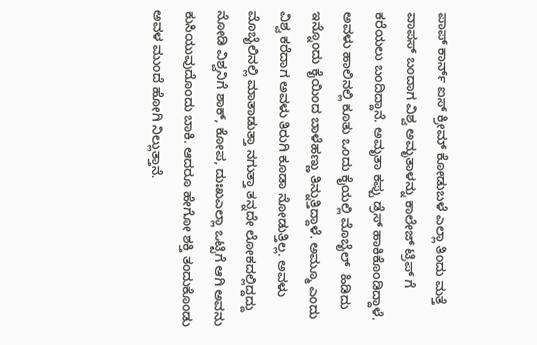ಪಾಪ್ ಕಾರ್ನ್ ಐಸ್ ಕ್ರೀಮ್ ಕೋಡುಬಳೆ ಎಲ್ಲಾ ತಿಂದು ಮತ್ತೆ ವಾಪಸ್ ಬಂದಾಗ ವಿಶ್ವ ಅಮೃತಾಳನ್ನು ಕಾಲೇಜ್ ಟ್ರಿಪ್ ಗೆ ಕರೆಯಲು ಬಂದಿದ್ದಾನೆ. ಅಮೃತಾ ಕಪ್ಪು ಡ್ರೆಸ್ ಹಾಕಿಕೊಂಡಿದ್ದಾಳೆ. ಅವಳು ಹಾಲಿನಲ್ಲಿ ಕೂತು ಒಂದು ಕೈಯಲ್ಲಿ ಮೊಬೈಲ್  ಹಿಡಿದು ಇನ್ನೊಂದು ಕೈಯಿಂದ ಬಾಳೆಹಣ್ಣು ತಿನ್ನುತ್ತಿದ್ದಾಳೆ. ಅಮ್ಮೂ ಎಂದು ವಿಶ್ವ ಕರೆದಾಗ ಅವಳು ತಿರುಗಿ ಕೂಡಾ ನೋಡುತ್ತಿಲ್ಲ. ಅವಳು ಮೊಬೈಲಿನಲ್ಲಿ ಮಾತಾಡುತ್ತಾ ನಗುತ್ತಾ ತನ್ನದೇ ಲೋಕದಲ್ಲಿದ್ದದ್ದು ನೋಡಿ ವಿಶ್ವನಿಗೆ ಶಾಕ್, ಕೋಪ, ದುಃಖಎಲ್ಲಾ ಒಟ್ಟಿಗೆ ಆಗಿ ಅವನು ಕುಸಿಯುವುದೊಂದು ಬಾಕಿ. ಆದರೂ ಹೇಗೋ ಶಕ್ತಿ ತಂದುಕೊಂಡು ಅವಳ ಮುಂದೆ ಹೋಗಿ ನಿಲ್ಲುತ್ತಾನೆ.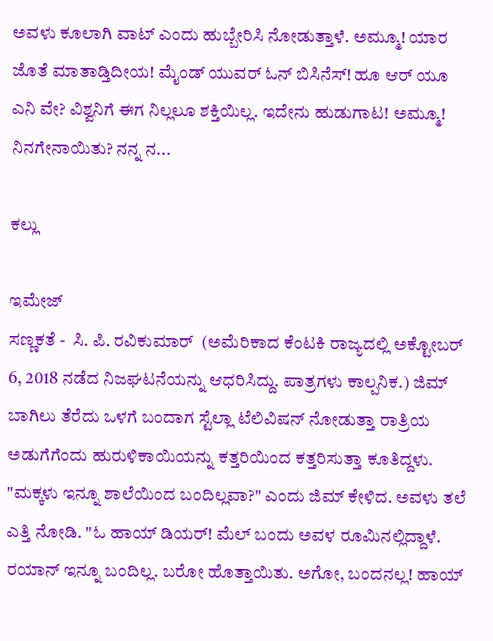ಅವಳು ಕೂಲಾಗಿ ವಾಟ್ ಎಂದು ಹುಬ್ಬೇರಿಸಿ ನೋಡುತ್ತಾಳೆ. ಅಮ್ಮೂ! ಯಾರ ಜೊತೆ ಮಾತಾಡ್ತಿದೀಯ! ಮೈಂಡ್ ಯುವರ್ ಓನ್ ಬಿಸಿನೆಸ್! ಹೂ ಆರ್ ಯೂ ಎನಿ ವೇ? ವಿಶ್ವನಿಗೆ ಈಗ ನಿಲ್ಲಲೂ ಶಕ್ತಿಯಿಲ್ಲ. ಇದೇನು ಹುಡುಗಾಟ! ಅಮ್ಮೂ! ನಿನಗೇನಾಯಿತು? ನನ್ನ ನ...

ಕಲ್ಲು

ಇಮೇಜ್
ಸಣ್ಣಕತೆ -  ಸಿ. ಪಿ. ರವಿಕುಮಾರ್  (ಅಮೆರಿಕಾದ ಕೆಂಟಕಿ ರಾಜ್ಯದಲ್ಲಿ ಅಕ್ಟೋಬರ್ 6, 2018 ನಡೆದ ನಿಜಘಟನೆಯನ್ನು ಆಧರಿಸಿದ್ದು. ಪಾತ್ರಗಳು ಕಾಲ್ಪನಿಕ.) ಜಿಮ್ ಬಾಗಿಲು ತೆರೆದು ಒಳಗೆ ಬಂದಾಗ ಸ್ಟೆಲ್ಲಾ ಟೆಲಿವಿಷನ್ ನೋಡುತ್ತಾ ರಾತ್ರಿಯ ಅಡುಗೆಗೆಂದು ಹುರುಳಿಕಾಯಿಯನ್ನು ಕತ್ತರಿಯಿಂದ ಕತ್ತರಿಸುತ್ತಾ ಕೂತಿದ್ದಳು. "ಮಕ್ಕಳು ಇನ್ನೂ ಶಾಲೆಯಿಂದ ಬಂದಿಲ್ಲವಾ?" ಎಂದು ಜಿಮ್ ಕೇಳಿದ. ಅವಳು ತಲೆ ಎತ್ತಿ ನೋಡಿ. "ಓ ಹಾಯ್ ಡಿಯರ್! ಮೆಲ್ ಬಂದು ಅವಳ ರೂಮಿನಲ್ಲಿದ್ದಾಳೆ. ರಯಾನ್ ಇನ್ನೂ ಬಂದಿಲ್ಲ. ಬರೋ ಹೊತ್ತಾಯಿತು. ಅಗೋ, ಬಂದನಲ್ಲ! ಹಾಯ್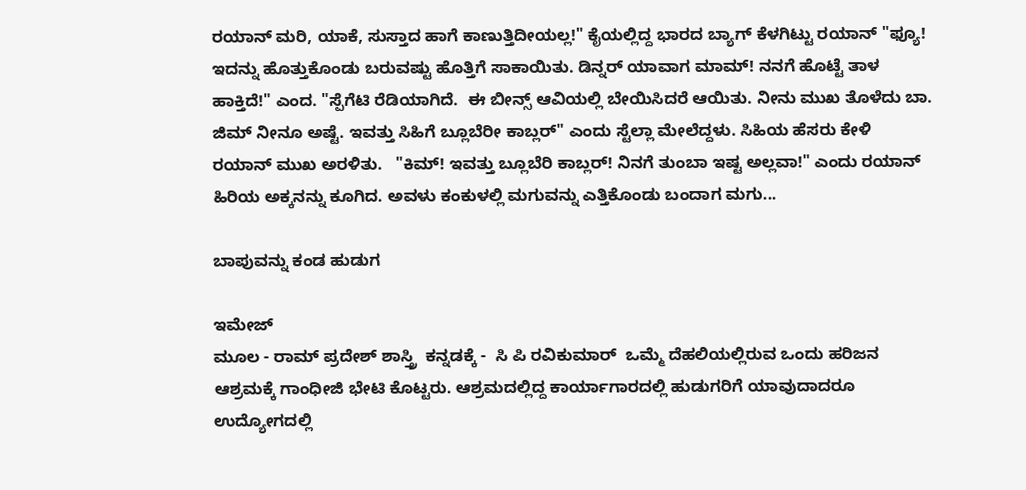ರಯಾನ್ ಮರಿ, ಯಾಕೆ, ಸುಸ್ತಾದ ಹಾಗೆ ಕಾಣುತ್ತಿದೀಯಲ್ಲ!" ಕೈಯಲ್ಲಿದ್ದ ಭಾರದ ಬ್ಯಾಗ್ ಕೆಳಗಿಟ್ಟು ರಯಾನ್ "ಫ್ಯೂ! ಇದನ್ನು ಹೊತ್ತುಕೊಂಡು ಬರುವಷ್ಟು ಹೊತ್ತಿಗೆ ಸಾಕಾಯಿತು. ಡಿನ್ನರ್ ಯಾವಾಗ ಮಾಮ್! ನನಗೆ ಹೊಟ್ಟೆ ತಾಳ ಹಾಕ್ತಿದೆ!" ಎಂದ. "ಸ್ಪೆಗೆಟಿ ರೆಡಿಯಾಗಿದೆ.  ಈ ಬೀನ್ಸ್ ಆವಿಯಲ್ಲಿ ಬೇಯಿಸಿದರೆ ಆಯಿತು. ನೀನು ಮುಖ ತೊಳೆದು ಬಾ. ಜಿಮ್ ನೀನೂ ಅಷ್ಟೆ. ಇವತ್ತು ಸಿಹಿಗೆ ಬ್ಲೂಬೆರೀ ಕಾಬ್ಲರ್" ಎಂದು ಸ್ಟೆಲ್ಲಾ ಮೇಲೆದ್ದಳು. ಸಿಹಿಯ ಹೆಸರು ಕೇಳಿ ರಯಾನ್ ಮುಖ ಅರಳಿತು.   "ಕಿಮ್! ಇವತ್ತು ಬ್ಲೂಬೆರಿ ಕಾಬ್ಲರ್! ನಿನಗೆ ತುಂಬಾ ಇಷ್ಟ ಅಲ್ಲವಾ!" ಎಂದು ರಯಾನ್ ಹಿರಿಯ ಅಕ್ಕನನ್ನು ಕೂಗಿದ. ಅವಳು ಕಂಕುಳಲ್ಲಿ ಮಗುವನ್ನು ಎತ್ತಿಕೊಂಡು ಬಂದಾಗ ಮಗು...

ಬಾಪುವನ್ನು ಕಂಡ ಹುಡುಗ

ಇಮೇಜ್
ಮೂಲ - ರಾಮ್ ಪ್ರದೇಶ್ ಶಾಸ್ತ್ರಿ  ಕನ್ನಡಕ್ಕೆ -  ಸಿ ಪಿ ರವಿಕುಮಾರ್  ಒಮ್ಮೆ ದೆಹಲಿಯಲ್ಲಿರುವ ಒಂದು ಹರಿಜನ ಆಶ್ರಮಕ್ಕೆ ಗಾಂಧೀಜಿ ಭೇಟಿ ಕೊಟ್ಟರು. ಆಶ್ರಮದಲ್ಲಿದ್ದ ಕಾರ್ಯಾಗಾರದಲ್ಲಿ ಹುಡುಗರಿಗೆ ಯಾವುದಾದರೂ ಉದ್ಯೋಗದಲ್ಲಿ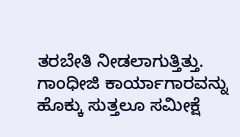ತರಬೇತಿ ನೀಡಲಾಗುತ್ತಿತ್ತು.   ಗಾಂಧೀಜಿ ಕಾರ್ಯಾಗಾರವನ್ನು ಹೊಕ್ಕು ಸುತ್ತಲೂ ಸಮೀಕ್ಷೆ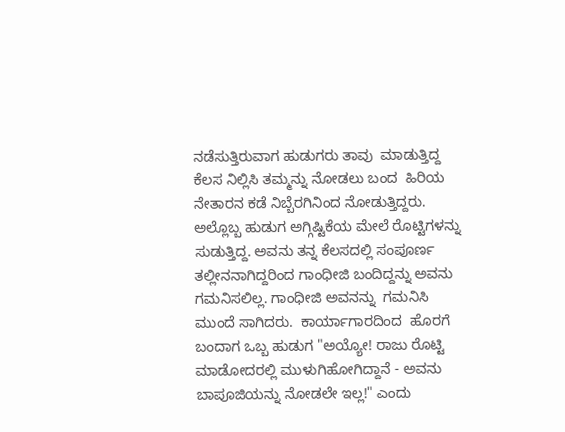ನಡೆಸುತ್ತಿರುವಾಗ ಹುಡುಗರು ತಾವು  ಮಾಡುತ್ತಿದ್ದ ಕೆಲಸ ನಿಲ್ಲಿಸಿ ತಮ್ಮನ್ನು ನೋಡಲು ಬಂದ  ಹಿರಿಯ ನೇತಾರನ ಕಡೆ ನಿಬ್ಬೆರಗಿನಿಂದ ನೋಡುತ್ತಿದ್ದರು. ಅಲ್ಲೊಬ್ಬ ಹುಡುಗ ಅಗ್ಗಿಷ್ಟಿಕೆಯ ಮೇಲೆ ರೊಟ್ಟಿಗಳನ್ನು ಸುಡುತ್ತಿದ್ದ. ಅವನು ತನ್ನ ಕೆಲಸದಲ್ಲಿ ಸಂಪೂರ್ಣ ತಲ್ಲೀನನಾಗಿದ್ದರಿಂದ ಗಾಂಧೀಜಿ ಬಂದಿದ್ದನ್ನು ಅವನು ಗಮನಿಸಲಿಲ್ಲ. ಗಾಂಧೀಜಿ ಅವನನ್ನು  ಗಮನಿಸಿ ಮುಂದೆ ಸಾಗಿದರು.  ಕಾರ್ಯಾಗಾರದಿಂದ  ಹೊರಗೆ ಬಂದಾಗ ಒಬ್ಬ ಹುಡುಗ "ಅಯ್ಯೋ! ರಾಜು ರೊಟ್ಟಿ ಮಾಡೋದರಲ್ಲಿ ಮುಳುಗಿಹೋಗಿದ್ದಾನೆ - ಅವನು ಬಾಪೂಜಿಯನ್ನು ನೋಡಲೇ ಇಲ್ಲ!" ಎಂದು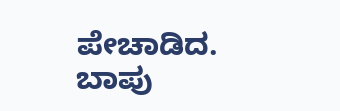ಪೇಚಾಡಿದ. ಬಾಪು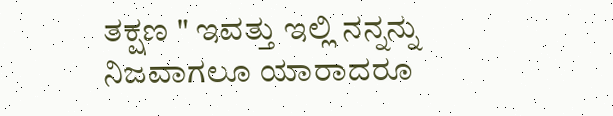ತಕ್ಷಣ " ಇವತ್ತು ಇಲ್ಲಿ ನನ್ನನ್ನು ನಿಜವಾಗಲೂ ಯಾರಾದರೂ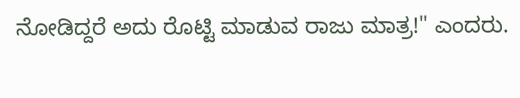ನೋಡಿದ್ದರೆ ಅದು ರೊಟ್ಟಿ ಮಾಡುವ ರಾಜು ಮಾತ್ರ!" ಎಂದರು.